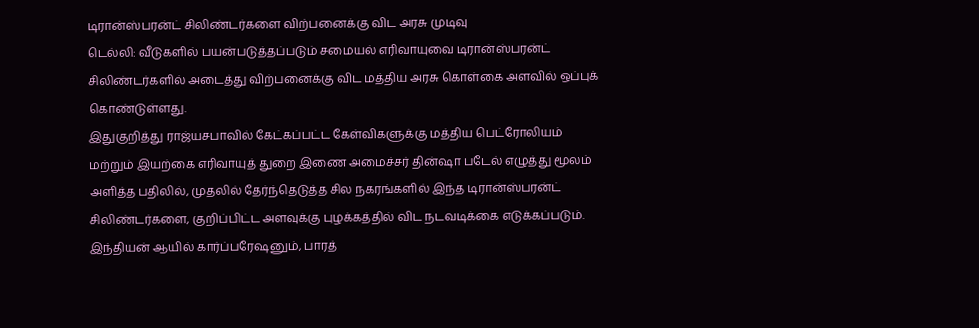டிரான்ஸ்பரன்ட் சிலிண்டர்களை விற்பனைக்கு விட அரசு முடிவு
டெல்லி: வீடுகளில் பயன்படுத்தப்படும் சமையல் எரிவாயுவை டிரான்ஸ்பரன்ட் சிலிண்டர்களில் அடைத்து விற்பனைக்கு விட மத்திய அரசு கொள்கை அளவில் ஒப்புக் கொண்டுள்ளது.
இதுகுறித்து ராஜ்யசபாவில் கேட்கப்பட்ட கேள்விகளுக்கு மத்திய பெட்ரோலியம் மற்றும் இயற்கை எரிவாயுத் துறை இணை அமைச்சர் தின்ஷா படேல் எழுத்து மூலம் அளித்த பதிலில், முதலில் தேர்ந்தெடுத்த சில நகரங்களில் இந்த டிரான்ஸ்பரன்ட் சிலிண்டர்களை, குறிப்பிட்ட அளவுக்கு புழக்கத்தில் விட நடவடிக்கை எடுக்கப்படும். இந்தியன் ஆயில் கார்ப்பரேஷனும், பாரத்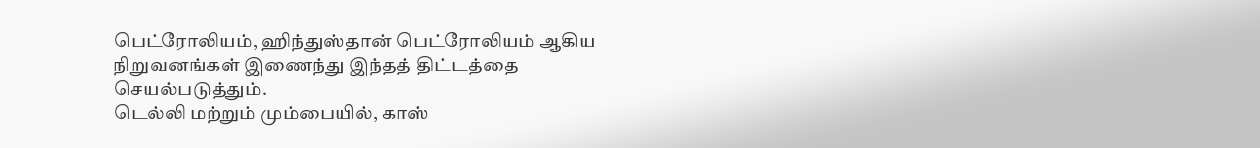பெட்ரோலியம், ஹிந்துஸ்தான் பெட்ரோலியம் ஆகிய நிறுவனங்கள் இணைந்து இந்தத் திட்டத்தை செயல்படுத்தும்.
டெல்லி மற்றும் மும்பையில், காஸ்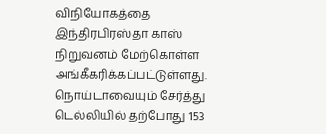விநியோகத்தை இந்திரபிரஸ்தா காஸ் நிறுவனம் மேற்கொள்ள அங்கீகரிக்கப்பட்டுள்ளது.
நொய்டாவையும் சேர்த்து டெல்லியில் தற்போது 153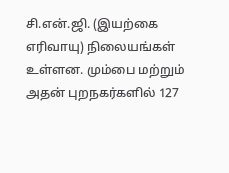சி.என்.ஜி. (இயற்கை எரிவாயு) நிலையங்கள் உள்ளன. மும்பை மற்றும் அதன் புறநகர்களில் 127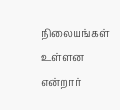நிலையங்கள் உள்ளன என்றார்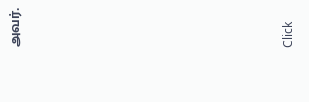அவர்.












Click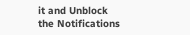it and Unblock the Notifications